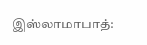இஸ்லாமாபாத்: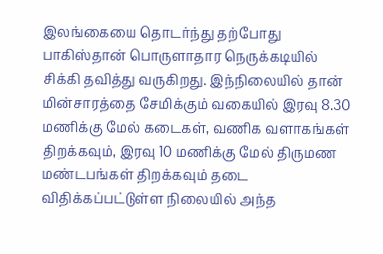இலங்கையை தொடர்ந்து தற்போது பாகிஸ்தான் பொருளாதார நெருக்கடியில் சிக்கி தவித்து வருகிறது. இந்நிலையில் தான் மின்சாரத்தை சேமிக்கும் வகையில் இரவு 8.30 மணிக்கு மேல் கடைகள், வணிக வளாகங்கள் திறக்கவும், இரவு 10 மணிக்கு மேல் திருமண மண்டபங்கள் திறக்கவும் தடை விதிக்கப்பட்டுள்ள நிலையில் அந்த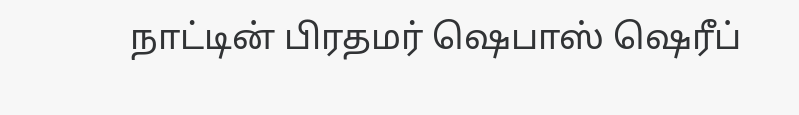நாட்டின் பிரதமர் ஷெபாஸ் ஷெரீப்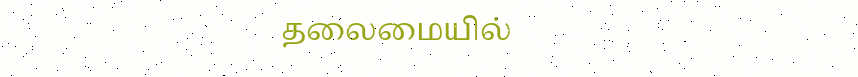தலைமையில்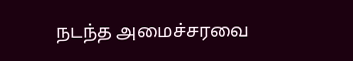நடந்த அமைச்சரவை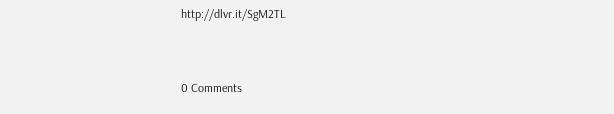http://dlvr.it/SgM2TL


0 Comments